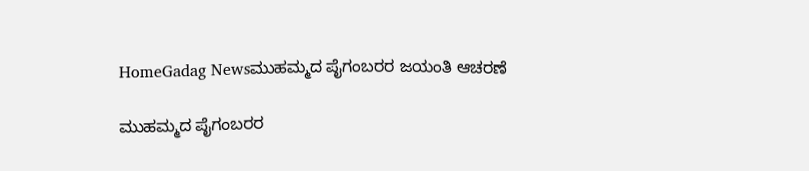HomeGadag Newsಮುಹಮ್ಮದ ಪೈಗಂಬರರ ಜಯಂತಿ ಆಚರಣೆ

ಮುಹಮ್ಮದ ಪೈಗಂಬರರ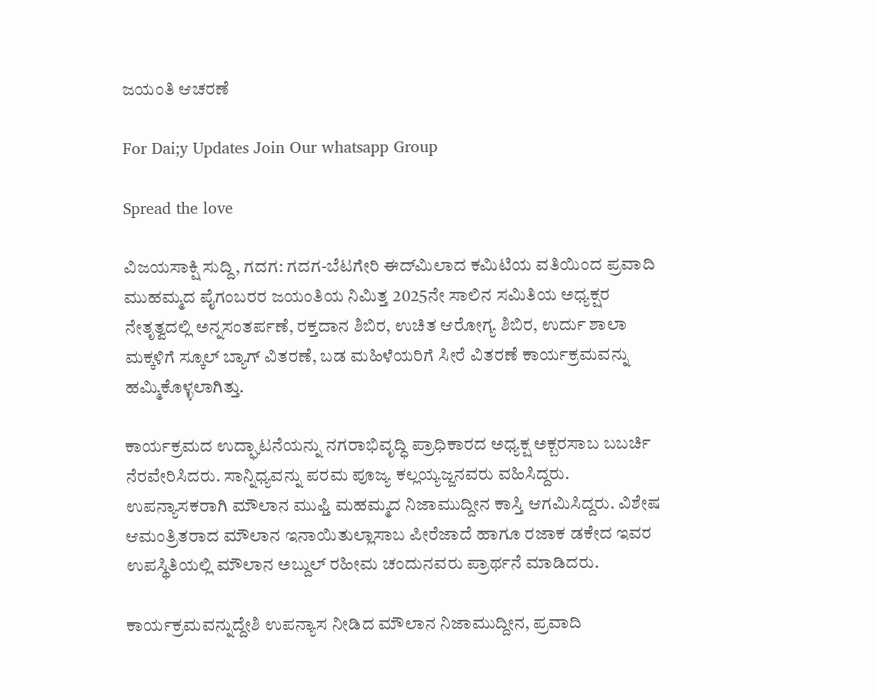ಜಯಂತಿ ಆಚರಣೆ

For Dai;y Updates Join Our whatsapp Group

Spread the love

ವಿಜಯಸಾಕ್ಷಿ ಸುದ್ದಿ, ಗದಗ: ಗದಗ-ಬೆಟಗೇರಿ ಈದ್‌ಮಿಲಾದ ಕಮಿಟಿಯ ವತಿಯಿಂದ ಪ್ರವಾದಿ ಮುಹಮ್ಮದ ಪೈಗಂಬರರ ಜಯಂತಿಯ ನಿಮಿತ್ತ 2025ನೇ ಸಾಲಿನ ಸಮಿತಿಯ ಅಧ್ಯಕ್ಷರ ನೇತೃತ್ವದಲ್ಲಿ ಅನ್ನಸಂತರ್ಪಣೆ, ರಕ್ತದಾನ ಶಿಬಿರ, ಉಚಿತ ಆರೋಗ್ಯ ಶಿಬಿರ, ಉರ್ದು ಶಾಲಾ ಮಕ್ಕಳಿಗೆ ಸ್ಕೂಲ್ ಬ್ಯಾಗ್ ವಿತರಣೆ, ಬಡ ಮಹಿಳೆಯರಿಗೆ ಸೀರೆ ವಿತರಣೆ ಕಾರ್ಯಕ್ರಮವನ್ನು ಹಮ್ಮಿಕೊಳ್ಳಲಾಗಿತ್ತು.

ಕಾರ್ಯಕ್ರಮದ ಉದ್ಘಾಟನೆಯನ್ನು ನಗರಾಭಿವೃದ್ಧಿ ಪ್ರಾಧಿಕಾರದ ಅಧ್ಯಕ್ಷ ಅಕ್ಬರಸಾಬ ಬಬರ್ಚಿ ನೆರವೇರಿಸಿದರು. ಸಾನ್ನಿಧ್ಯವನ್ನು ಪರಮ ಪೂಜ್ಯ ಕಲ್ಲಯ್ಯಜ್ಜನವರು ವಹಿಸಿದ್ದರು. ಉಪನ್ಯಾಸಕರಾಗಿ ಮೌಲಾನ ಮುಫ್ತಿ ಮಹಮ್ಮದ ನಿಜಾಮುದ್ದೀನ ಕಾಸ್ತಿ ಆಗಮಿಸಿದ್ದರು. ವಿಶೇಷ ಆಮಂತ್ರಿತರಾದ ಮೌಲಾನ ಇನಾಯಿತುಲ್ಲಾಸಾಬ ಪೀರೆಜಾದೆ ಹಾಗೂ ರಜಾಕ ಡಕೇದ ಇವರ ಉಪಸ್ಥಿತಿಯಲ್ಲಿ ಮೌಲಾನ ಅಬ್ದುಲ್ ರಹೀಮ ಚಂದುನವರು ಪ್ರಾರ್ಥನೆ ಮಾಡಿದರು.

ಕಾರ್ಯಕ್ರಮವನ್ನುದ್ದೇಶಿ ಉಪನ್ಯಾಸ ನೀಡಿದ ಮೌಲಾನ ನಿಜಾಮುದ್ದೀನ, ಪ್ರವಾದಿ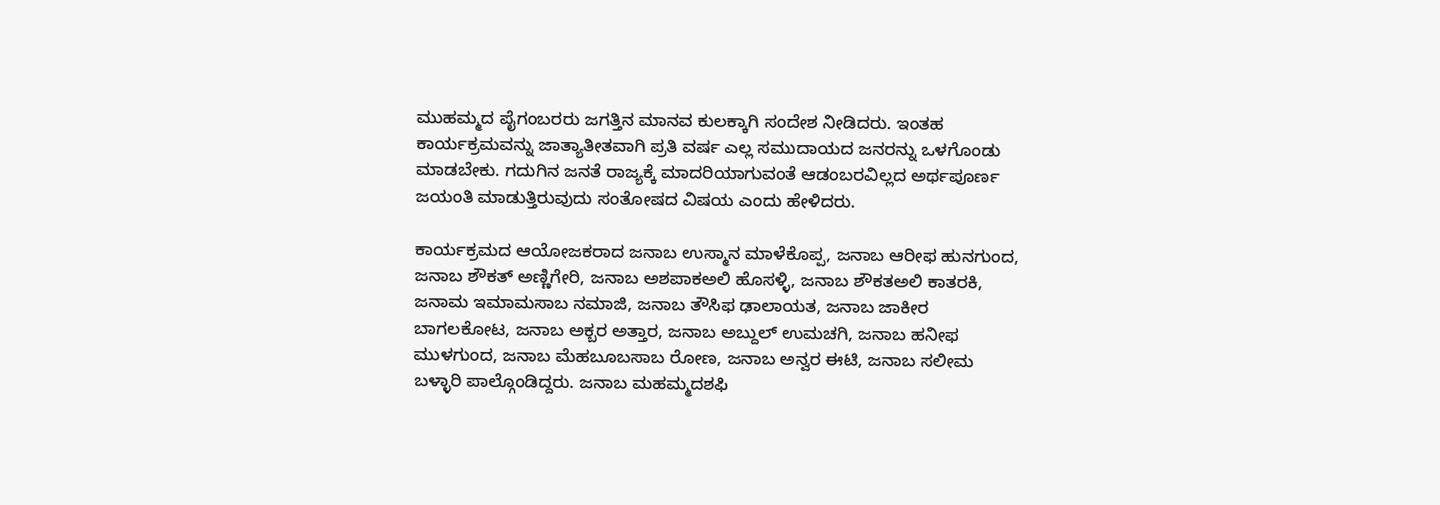ಮುಹಮ್ಮದ ಪೈಗಂಬರರು ಜಗತ್ತಿನ ಮಾನವ ಕುಲಕ್ಕಾಗಿ ಸಂದೇಶ ನೀಡಿದರು. ಇಂತಹ ಕಾರ್ಯಕ್ರಮವನ್ನು ಜಾತ್ಯಾತೀತವಾಗಿ ಪ್ರತಿ ವರ್ಷ ಎಲ್ಲ ಸಮುದಾಯದ ಜನರನ್ನು ಒಳಗೊಂಡು ಮಾಡಬೇಕು. ಗದುಗಿನ ಜನತೆ ರಾಜ್ಯಕ್ಕೆ ಮಾದರಿಯಾಗುವಂತೆ ಆಡಂಬರವಿಲ್ಲದ ಅರ್ಥಪೂರ್ಣ ಜಯಂತಿ ಮಾಡುತ್ತಿರುವುದು ಸಂತೋಷದ ವಿಷಯ ಎಂದು ಹೇಳಿದರು.

ಕಾರ್ಯಕ್ರಮದ ಆಯೋಜಕರಾದ ಜನಾಬ ಉಸ್ಮಾನ ಮಾಳೆಕೊಪ್ಪ, ಜನಾಬ ಆರೀಫ ಹುನಗುಂದ, ಜನಾಬ ಶೌಕತ್ ಅಣ್ಣಿಗೇರಿ, ಜನಾಬ ಅಶಪಾಕಅಲಿ ಹೊಸಳ್ಳಿ, ಜನಾಬ ಶೌಕತಅಲಿ ಕಾತರಕಿ, ಜನಾಮ ಇಮಾಮಸಾಬ ನಮಾಜಿ, ಜನಾಬ ತೌಸಿಫ ಢಾಲಾಯತ, ಜನಾಬ ಜಾಕೀರ ಬಾಗಲಕೋಟ, ಜನಾಬ ಅಕ್ಬರ ಅತ್ತಾರ, ಜನಾಬ ಅಬ್ದುಲ್ ಉಮಚಗಿ, ಜನಾಬ ಹನೀಫ ಮುಳಗುಂದ, ಜನಾಬ ಮೆಹಬೂಬಸಾಬ ರೋಣ, ಜನಾಬ ಅನ್ವರ ಈಟಿ, ಜನಾಬ ಸಲೀಮ ಬಳ್ಳಾರಿ ಪಾಲ್ಗೊಂಡಿದ್ದರು. ಜನಾಬ ಮಹಮ್ಮದಶಫಿ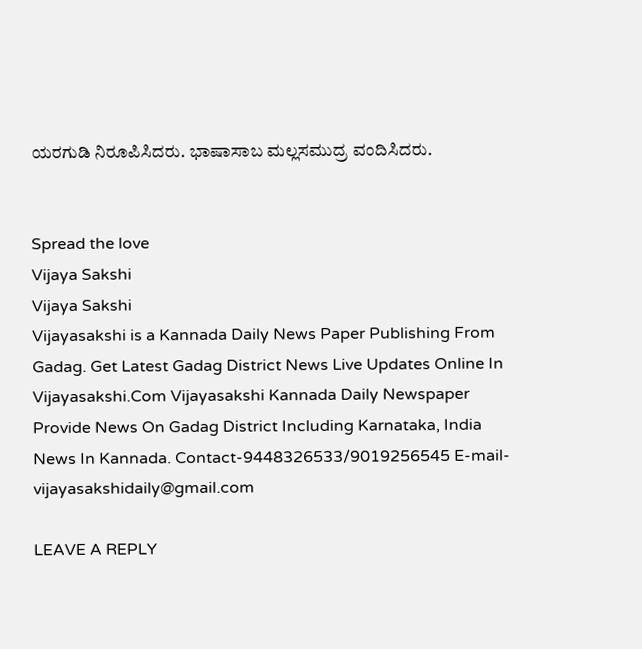ಯರಗುಡಿ ನಿರೂಪಿಸಿದರು. ಭಾಷಾಸಾಬ ಮಲ್ಲಸಮುದ್ರ ವಂದಿಸಿದರು.


Spread the love
Vijaya Sakshi
Vijaya Sakshi
Vijayasakshi is a Kannada Daily News Paper Publishing From Gadag. Get Latest Gadag District News Live Updates Online In Vijayasakshi.Com Vijayasakshi Kannada Daily Newspaper Provide News On Gadag District Including Karnataka, India News In Kannada. Contact-9448326533/9019256545 E-mail-vijayasakshidaily@gmail.com

LEAVE A REPLY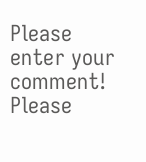Please enter your comment!
Please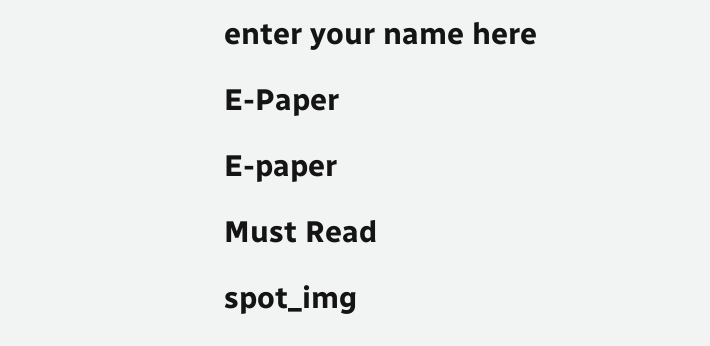enter your name here

E-Paper

E-paper

Must Read

spot_img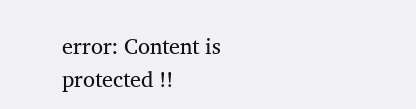error: Content is protected !!